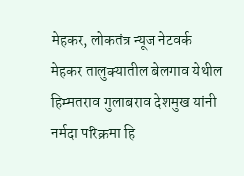मेहकर, लोकतंत्र न्यूज नेटवर्क
मेहकर तालुक्यातील बेलगाव येथील हिम्मतराव गुलाबराव देशमुख यांनी नर्मदा परिक्रमा हि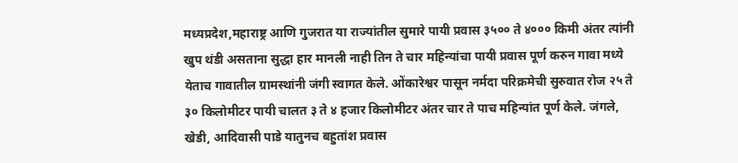मध्यप्रदेश,महाराष्ट्र आणि गुजरात या राज्यांतील सुमारे पायी प्रवास ३५०० ते ४००० किमी अंतर त्यांनी खुप थंडी असताना सुद्धा हार मानली नाही तिन ते चार महिन्यांचा पायी प्रवास पूर्ण करुन गावा मध्ये येताच गावातील ग्रामस्थांनी जंगी स्वागत केले. ओंकारेश्वर पासून नर्मदा परिक्रमेची सुरुवात रोज २५ ते ३० किलोमीटर पायी चालत ३ ते ४ हजार किलोमीटर अंतर चार ते पाच महिन्यांत पूर्ण केले. जंगले, खेडी, आदिवासी पाडे यातुनच बहुतांश प्रवास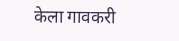केला गावकरी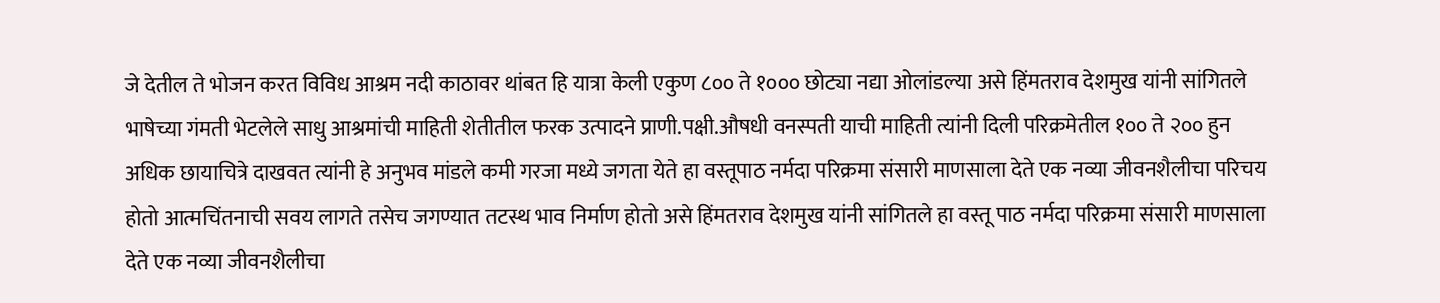जे देतील ते भोजन करत विविध आश्रम नदी काठावर थांबत हि यात्रा केली एकुण ८०० ते १००० छोट्या नद्या ओलांडल्या असे हिंमतराव देशमुख यांनी सांगितले भाषेच्या गंमती भेटलेले साधु आश्रमांची माहिती शेतीतील फरक उत्पादने प्राणी.पक्षी.औषधी वनस्पती याची माहिती त्यांनी दिली परिक्रमेतील १०० ते २०० हुन अधिक छायाचित्रे दाखवत त्यांनी हे अनुभव मांडले कमी गरजा मध्ये जगता येते हा वस्तूपाठ नर्मदा परिक्रमा संसारी माणसाला देते एक नव्या जीवनशैलीचा परिचय होतो आत्मचिंतनाची सवय लागते तसेच जगण्यात तटस्थ भाव निर्माण होतो असे हिंमतराव देशमुख यांनी सांगितले हा वस्तू पाठ नर्मदा परिक्रमा संसारी माणसाला देते एक नव्या जीवनशैलीचा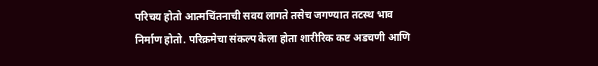परिचय होतो आत्मचिंतनाची सवय लागते तसेच जगण्यात तटस्थ भाव निर्माण होतो. परिक्रमेचा संकल्प केला होता शारीरिक कष्ट अडचणी आणि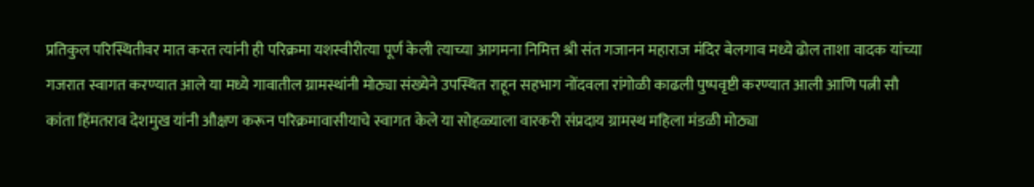प्रतिकुल परिस्थितीवर मात करत त्यांनी ही परिक्रमा यशस्वीरीत्या पूर्ण केली त्याच्या आगमना निमित्त श्री संत गजानन महाराज मंदिर बेलगाव मध्ये ढोल ताशा वादक यांच्या गजरात स्वागत करण्यात आले या मध्ये गावातील ग्रामस्थांनी मोठ्या संख्येने उपस्थित राहून सहभाग नोंदवला रांगोळी काढली पुष्पवृष्टी करण्यात आली आणि पत्नी सौ कांता हिंमतराव देशमुख यांनी औक्षण करून परिक्रमावासीयाचे स्वागत केले या सोहळ्याला वारकरी संप्रदाय ग्रामस्थ महिला मंडळी मोठ्या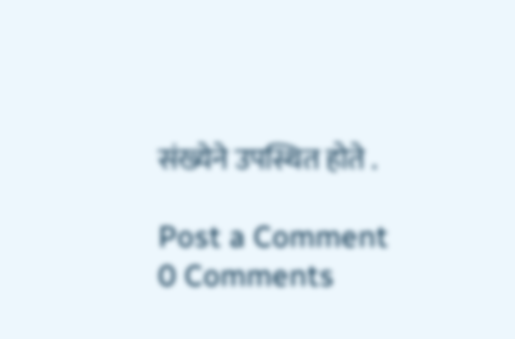संख्येने उपस्थित होते .

Post a Comment
0 Comments